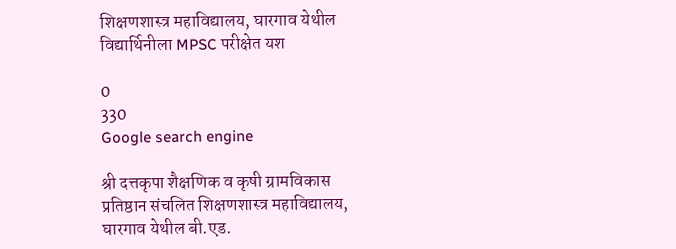शिक्षणशास्त्र महाविद्यालय, घारगाव येथील विद्यार्थिनीला MPSC परीक्षेत यश

0
330
Google search engine

श्री दत्तकृपा शैक्षणिक व कृषी ग्रामविकास प्रतिष्ठान संचलित शिक्षणशास्त्र महाविद्यालय, घारगाव येथील बी.एड.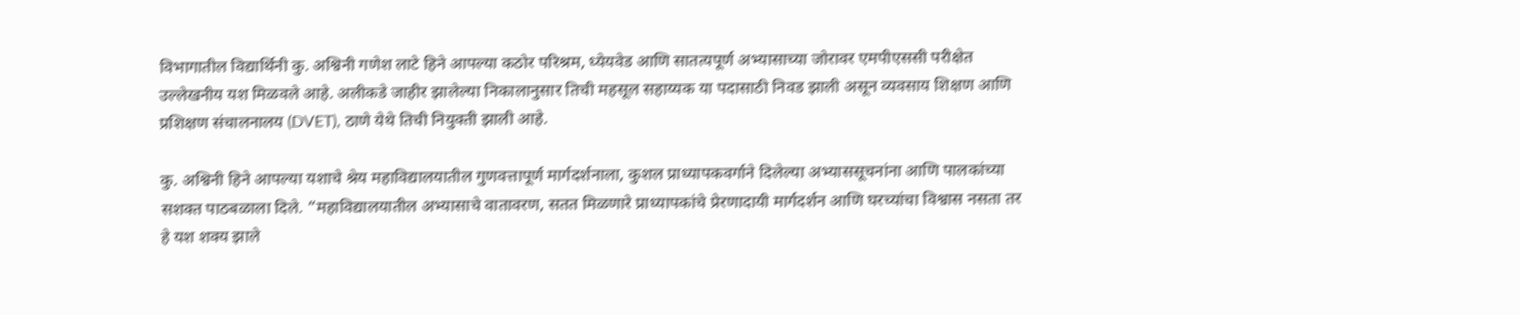विभागातील विद्यार्थिनी कु. अश्विनी गणेश लाटे हिने आपल्या कठोर परिश्रम, ध्येयवेड आणि सातत्यपूर्ण अभ्यासाच्या जोरावर एमपीएससी परीक्षेत उल्लेखनीय यश मिळवले आहे. अलीकडे जाहीर झालेल्या निकालानुसार तिची महसूल सहाय्यक या पदासाठी निवड झाली असून व्यवसाय शिक्षण आणि प्रशिक्षण संचालनालय (DVET), ठाणे येथे तिची नियुक्ती झाली आहे.

कु. अश्विनी हिने आपल्या यशाचे श्रेय महाविद्यालयातील गुणवत्तापूर्ण मार्गदर्शनाला, कुशल प्राध्यापकवर्गाने दिलेल्या अभ्याससूचनांना आणि पालकांच्या सशक्त पाठबळाला दिले. “महाविद्यालयातील अभ्यासाचे वातावरण, सतत मिळणारे प्राध्यापकांचे प्रेरणादायी मार्गदर्शन आणि घरच्यांचा विश्वास नसता तर हे यश शक्य झाले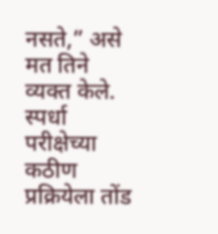नसते,” असे मत तिने व्यक्त केले. स्पर्धा परीक्षेच्या कठीण प्रक्रियेला तोंड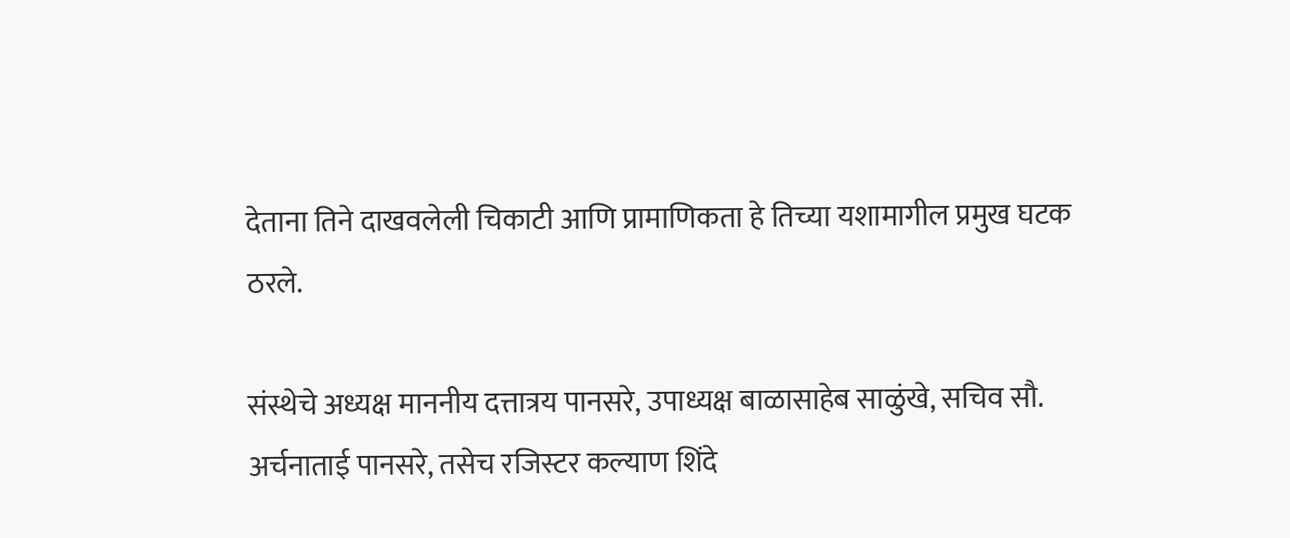देताना तिने दाखवलेली चिकाटी आणि प्रामाणिकता हे तिच्या यशामागील प्रमुख घटक ठरले.

संस्थेचे अध्यक्ष माननीय दत्तात्रय पानसरे, उपाध्यक्ष बाळासाहेब साळुंखे, सचिव सौ. अर्चनाताई पानसरे, तसेच रजिस्टर कल्याण शिंदे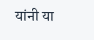यांनी या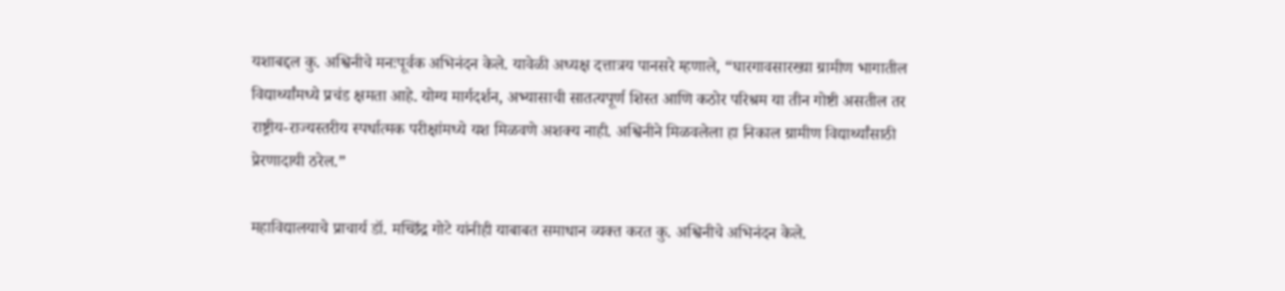यशाबद्दल कु. अश्विनीचे मनःपूर्वक अभिनंदन केले. यावेळी अध्यक्ष दत्तात्रय पानसरे म्हणाले, “घारगावसारख्या ग्रामीण भागातील विद्यार्थ्यांमध्ये प्रचंड क्षमता आहे. योग्य मार्गदर्शन, अभ्यासाची सातत्यपूर्ण शिस्त आणि कठोर परिश्रम या तीन गोष्टी असतील तर राष्ट्रीय-राज्यस्तरीय स्पर्धात्मक परीक्षांमध्ये यश मिळवणे अशक्य नाही. अश्विनीने मिळवलेला हा निकाल ग्रामीण विद्यार्थ्यांसाठी प्रेरणादायी ठरेल.”

महाविद्यालयाचे प्राचार्य डॉ. मच्छिंद्र गोटे यांनीही याबाबत समाधान व्यक्त करत कु. अश्विनीचे अभिनंदन केले.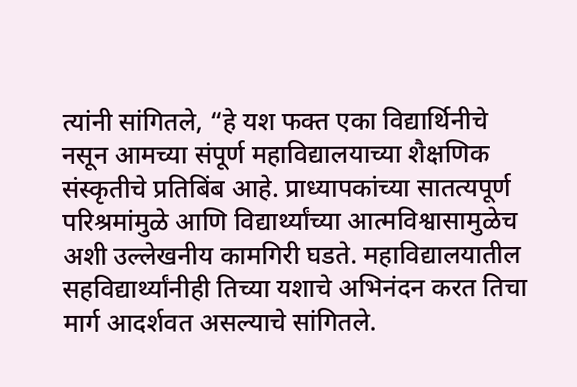त्यांनी सांगितले, “हे यश फक्त एका विद्यार्थिनीचे नसून आमच्या संपूर्ण महाविद्यालयाच्या शैक्षणिक संस्कृतीचे प्रतिबिंब आहे. प्राध्यापकांच्या सातत्यपूर्ण परिश्रमांमुळे आणि विद्यार्थ्यांच्या आत्मविश्वासामुळेच अशी उल्लेखनीय कामगिरी घडते. महाविद्यालयातील सहविद्यार्थ्यांनीही तिच्या यशाचे अभिनंदन करत तिचा मार्ग आदर्शवत असल्याचे सांगितले.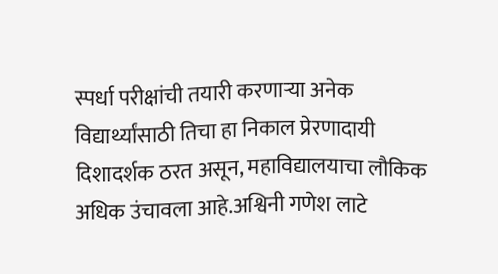स्पर्धा परीक्षांची तयारी करणाऱ्या अनेक विद्यार्थ्यांसाठी तिचा हा निकाल प्रेरणादायी दिशादर्शक ठरत असून, महाविद्यालयाचा लौकिक अधिक उंचावला आहे.अश्विनी गणेश लाटे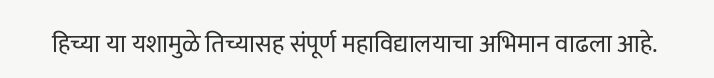हिच्या या यशामुळे तिच्यासह संपूर्ण महाविद्यालयाचा अभिमान वाढला आहे.